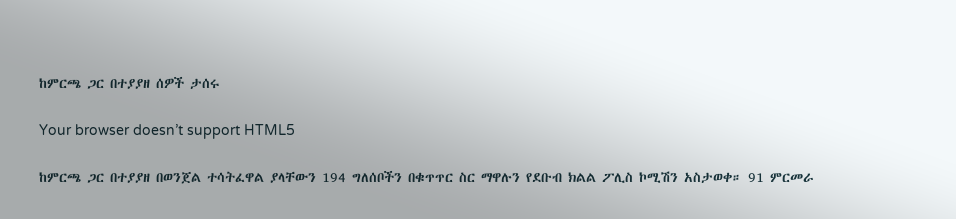ከምርጫ ጋር በተያያዘ ሰዎች ታሰሩ

Your browser doesn’t support HTML5

ከምርጫ ጋር በተያያዘ በወንጀል ተሳትፈዋል ያላቸውን 194 ግለሰቦችን በቁጥጥር ስር ማዋሉን የደቡብ ክልል ፖሊስ ኮሚሽን አስታወቀ። 91 ምርመራ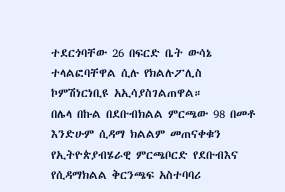ተደርጎባቸው 26 በፍርድ ቤት ውሳኔ ተላልፎባቸዋል ሲሉ የክልሉፖሊስ ኮምሽነርነቢዩ አኢሳያስገልጠዋል።
በሌላ በኩል በደቡብክልል ምርጫው 98 በመቶ እንድሁም ሲዳማ ክልልም መጠናቀቁን የኢትዮጵያብሄራዊ ምርጫቦርድ የደቡብእና የሲዳማክልል ቅርንጫፍ አስተባባሪ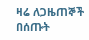ዛሬ ለጋዜጠኞች በሰጡት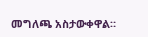መግለጫ አስታውቀዋል።